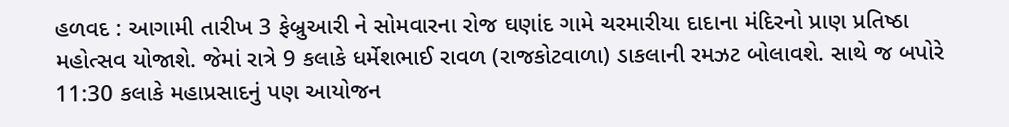હળવદ : આગામી તારીખ 3 ફેબ્રુઆરી ને સોમવારના રોજ ઘણાંદ ગામે ચરમારીયા દાદાના મંદિરનો પ્રાણ પ્રતિષ્ઠા મહોત્સવ યોજાશે. જેમાં રાત્રે 9 કલાકે ધર્મેશભાઈ રાવળ (રાજકોટવાળા) ડાકલાની રમઝટ બોલાવશે. સાથે જ બપોરે 11:30 કલાકે મહાપ્રસાદનું પણ આયોજન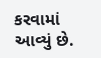કરવામાં આવ્યું છે.